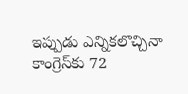ఇప్పుడు ఎన్నికలొచ్చినా కాంగ్రెస్‌కు 72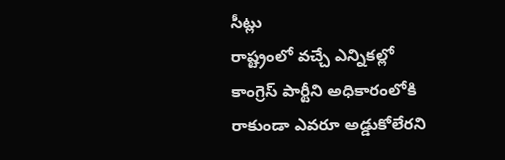సీట్లు
రాష్ట్రంలో వచ్చే ఎన్నికల్లో కాంగ్రెస్ పార్టీని అధికారంలోకి రాకుండా ఎవరూ అడ్డుకోలేరని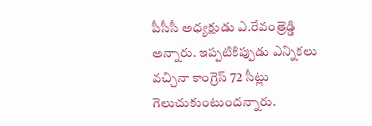పీసీసీ అధ్యక్షుడు ఎ.రేవంత్రెడ్డి అన్నారు. ఇప్పటికిప్పుడు ఎన్నికలు వచ్చినా కాంగ్రెస్ 72 సీట్లు గెలుచుకుంటుందన్నారు.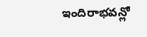ఇందిరాభవన్లో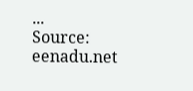...
Source: eenadu.net